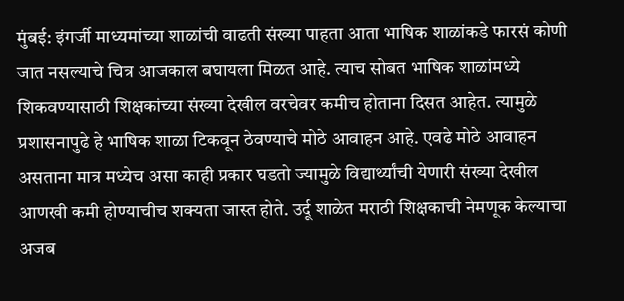मुंबई: इंगर्जी माध्यमांच्या शाळांची वाढती संख्या पाहता आता भाषिक शाळांकडे फारसं कोणी जात नसल्याचे चित्र आजकाल बघायला मिळत आहे. त्याच सोबत भाषिक शाळांमध्ये शिकवण्यासाठी शिक्षकांच्या संख्या देखील वरचेवर कमीच होताना दिसत आहेत. त्यामुळे प्रशासनापुढे हे भाषिक शाळा टिकवून ठेवण्याचे मोठे आवाहन आहे. एवढे मोठे आवाहन असताना मात्र मध्येच असा काही प्रकार घडतो ज्यामुळे विद्यार्थ्यांची येणारी संख्या देखील आणखी कमी होण्याचीच शक्यता जास्त होते. उर्दू शाळेत मराठी शिक्षकाची नेमणूक केल्याचा अजब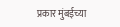प्रकार मुंबईच्या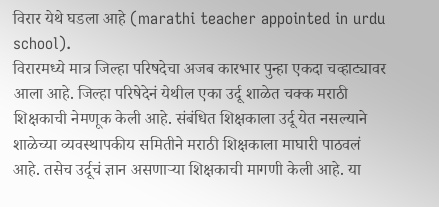विरार येथे घडला आहे (marathi teacher appointed in urdu school).
विरारमध्ये मात्र जिल्हा परिषदेचा अजब कारभार पुन्हा एकदा चव्हाट्यावर आला आहे. जिल्हा परिषेदेनं येथील एका उर्दू शाळेत चक्क मराठी शिक्षकाची नेमणूक केली आहे. संबंधित शिक्षकाला उर्दू येत नसल्याने शाळेच्या व्यवस्थापकीय समितीने मराठी शिक्षकाला माघारी पाठवलं आहे. तसेच उर्दूचं ज्ञान असणाऱ्या शिक्षकाची मागणी केली आहे. या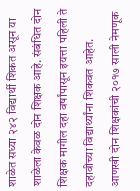शाळेत सध्या २४२ विद्यार्थी शिकत असून या शाळेला केवळ दोन शिक्षक आहे. संबंधित दोन शिक्षक मागील दहा वर्षांपासून इयत्ता पहिली ते दहावीच्या विद्यार्थ्यांना शिकवत आहेत. आणखी दोन शिक्षकांची २०१७ साली नेमणूक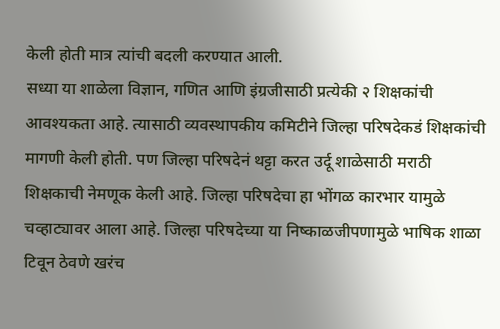केली होती मात्र त्यांची बदली करण्यात आली.
सध्या या शाळेला विज्ञान, गणित आणि इंग्रजीसाठी प्रत्येकी २ शिक्षकांची आवश्यकता आहे. त्यासाठी व्यवस्थापकीय कमिटीने जिल्हा परिषदेकडं शिक्षकांची मागणी केली होती. पण जिल्हा परिषदेनं थट्टा करत उर्दू शाळेसाठी मराठी शिक्षकाची नेमणूक केली आहे. जिल्हा परिषदेचा हा भोंगळ कारभार यामुळे चव्हाट्यावर आला आहे. जिल्हा परिषदेच्या या निष्काळजीपणामुळे भाषिक शाळा टिवून ठेवणे खरंच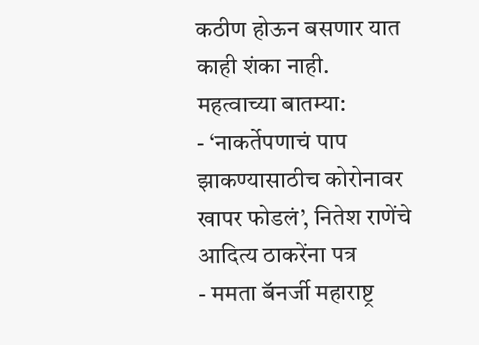कठीण होऊन बसणार यात काही शंका नाही.
महत्वाच्या बातम्या:
- ‘नाकर्तेपणाचं पाप झाकण्यासाठीच कोरोनावर खापर फोडलं’, नितेश राणेंचे आदित्य ठाकरेंना पत्र
- ममता बॅनर्जी महाराष्ट्र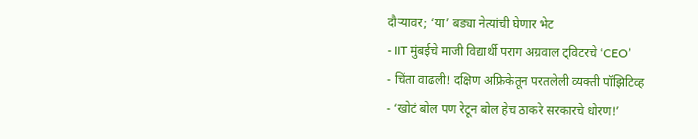दौऱ्यावर; ‘या’ बड्या नेत्यांची घेणार भेट
- IIT मुंबईचे माजी विद्यार्थी पराग अग्रवाल ट्विटरचे ‘CEO’
- चिंता वाढली! दक्षिण अफ्रिकेतून परतलेली व्यक्ती पॉझिटिव्ह
- ‘खोटं बोल पण रेटून बोल हेच ठाकरे सरकारचे धोरण!’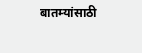बातम्यांसाठी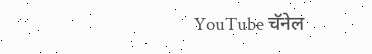YouTube चॅनेल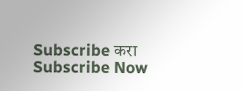Subscribe करा
Subscribe Now